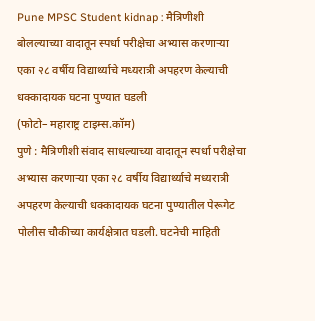Pune MPSC Student kidnap : मैत्रिणीशी बोलल्याच्या वादातून स्पर्धा परीक्षेचा अभ्यास करणाऱ्या एका २८ वर्षीय विद्यार्थ्याचे मध्यरात्री अपहरण केल्याची धक्कादायक घटना पुण्यात घडली
(फोटो– महाराष्ट्र टाइम्स.कॉम)
पुणे : मैत्रिणीशी संवाद साधल्याच्या वादातून स्पर्धा परीक्षेचा अभ्यास करणाऱ्या एका २८ वर्षीय विद्यार्थ्याचे मध्यरात्री अपहरण केल्याची धक्कादायक घटना पुण्यातील पेरूगेट पोलीस चौकीच्या कार्यक्षेत्रात घडली. घटनेची माहिती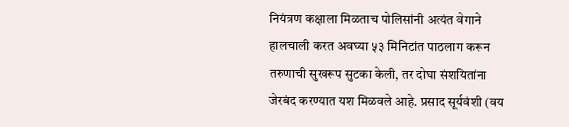नियंत्रण कक्षाला मिळताच पोलिसांनी अत्यंत वेगाने हालचाली करत अवघ्या ५३ मिनिटांत पाठलाग करून तरुणाची सुखरूप सुटका केली, तर दोघा संशयितांना जेरबंद करण्यात यश मिळवले आहे. प्रसाद सूर्यवंशी (वय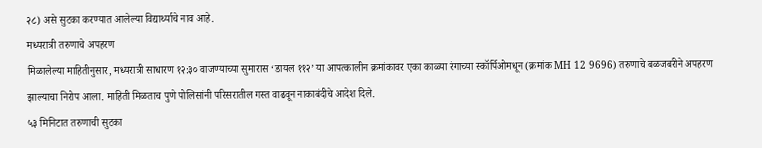२८) असे सुटका करण्यात आलेल्या विद्यार्थ्याचे नाव आहे.
मध्यरात्री तरुणाचे अपहरण
मिळालेल्या माहितीनुसार, मध्यरात्री साधारण १२:३० वाजण्याच्या सुमारास ‘डायल ११२’ या आपत्कालीन क्रमांकावर एका काळ्या रंगाच्या स्कॉर्पिओमधून (क्रमांक MH 12 9696) तरुणाचे बळजबरीने अपहरण झाल्याचा निरोप आला. माहिती मिळताच पुणे पोलिसांनी परिसरातील गस्त वाढवून नाकाबंदीचे आदेश दिले.
५३ मिनिटात तरुणाची सुटका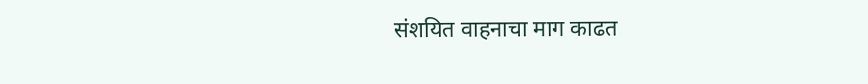संशयित वाहनाचा माग काढत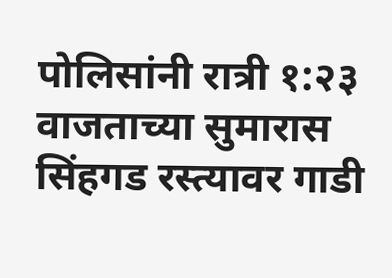पोलिसांनी रात्री १:२३ वाजताच्या सुमारास सिंहगड रस्त्यावर गाडी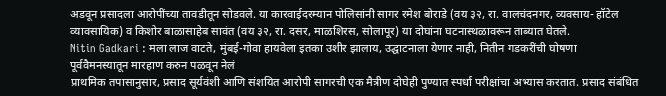अडवून प्रसादला आरोपींच्या तावडीतून सोडवले. या कारवाईदरम्यान पोलिसांनी सागर रमेश बोराडे (वय ३२, रा. वालचंदनगर, व्यवसाय- हॉटेल व्यावसायिक) व किशोर बाळासाहेब सावंत (वय ३२, रा. दसर, माळशिरस, सोलापूर) या दोघांना घटनास्थळावरून ताब्यात घेतले.
Nitin Gadkari : मला लाज वाटते, मुंबई-गोवा हायवेला इतका उशीर झालाय, उद्घाटनाला येणार नाही, नितीन गडकरींची घोषणा
पूर्ववैमनस्यातून मारहाण करुन पळवून नेलं
प्राथमिक तपासानुसार, प्रसाद सूर्यवंशी आणि संशयित आरोपी सागरची एक मैत्रीण दोघेही पुण्यात स्पर्धा परीक्षांचा अभ्यास करतात. प्रसाद संबंधित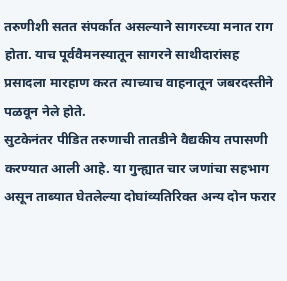तरुणीशी सतत संपर्कात असल्याने सागरच्या मनात राग होता. याच पूर्ववैमनस्यातून सागरने साथीदारांसह प्रसादला मारहाण करत त्याच्याच वाहनातून जबरदस्तीने पळवून नेले होते.
सुटकेनंतर पीडित तरुणाची तातडीने वैद्यकीय तपासणी करण्यात आली आहे. या गुन्ह्यात चार जणांचा सहभाग असून ताब्यात घेतलेल्या दोघांव्यतिरिक्त अन्य दोन फरार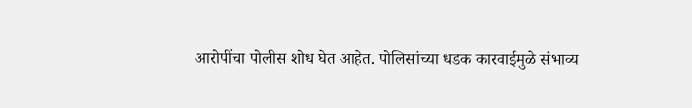आरोपींचा पोलीस शोध घेत आहेत. पोलिसांच्या धडक कारवाईमुळे संभाव्य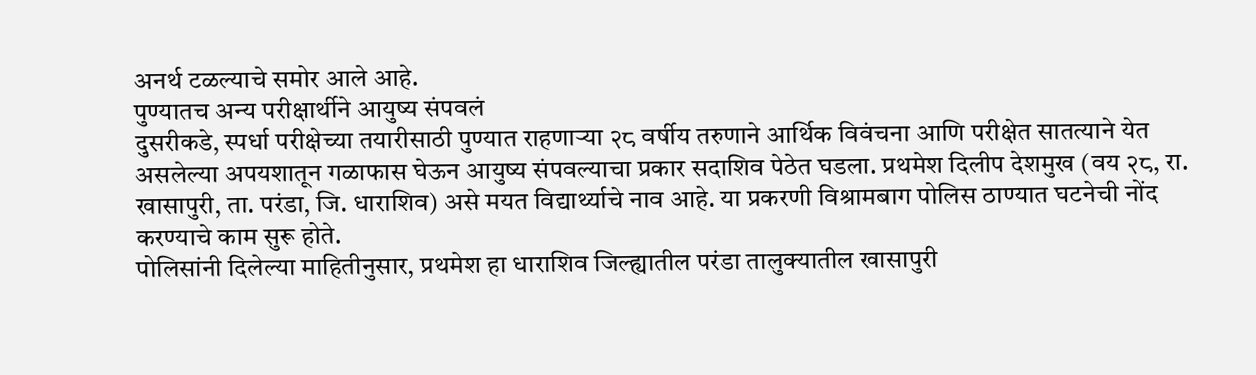अनर्थ टळल्याचे समोर आले आहे.
पुण्यातच अन्य परीक्षार्थीने आयुष्य संपवलं
दुसरीकडे, स्पर्धा परीक्षेच्या तयारीसाठी पुण्यात राहणाऱ्या २८ वर्षीय तरुणाने आर्थिक विवंचना आणि परीक्षेत सातत्याने येत असलेल्या अपयशातून गळाफास घेऊन आयुष्य संपवल्याचा प्रकार सदाशिव पेठेत घडला. प्रथमेश दिलीप देशमुख (वय २८, रा. खासापुरी, ता. परंडा, जि. धाराशिव) असे मयत विद्यार्थ्याचे नाव आहे. या प्रकरणी विश्रामबाग पोलिस ठाण्यात घटनेची नोंद करण्याचे काम सुरू होते.
पोलिसांनी दिलेल्या माहितीनुसार, प्रथमेश हा धाराशिव जिल्ह्यातील परंडा तालुक्यातील खासापुरी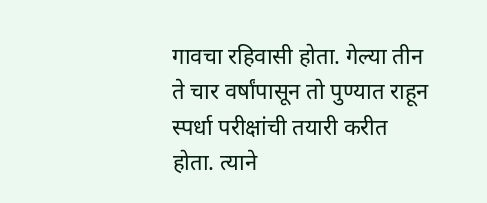गावचा रहिवासी होता. गेल्या तीन ते चार वर्षांपासून तो पुण्यात राहून स्पर्धा परीक्षांची तयारी करीत होता. त्याने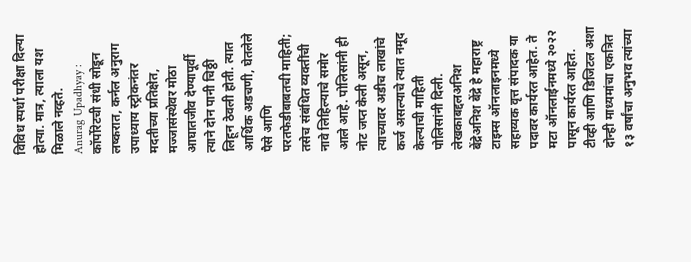विविध स्पर्धा परीक्षा दिल्या होत्या. मात्र, त्याला यश मिळाले नव्हते.
Anurag Upadhyay : कॉर्पोरेटची संधी सोडून लष्करात, कर्नल अनुराग उपाध्याय स्ट्रोकनंतर मदतीच्या प्रतिक्षेत, मज्जासंस्थेवर मोठा आघातजीव देण्यापूर्वी त्याने दोन पानी चिठ्ठी लिहून ठेवली होती. त्यात आर्थिक अडचणी, घेतलेले पैसे आणि परतफेडीबाबतची माहिती; तसेच संबंधित व्यक्तींची नावे लिहिल्याचे समोर आले आहे. पोलिसांनी ही नोट जप्त केली असून, त्याच्यावर अडीच लाखांचे कर्ज असल्याचे त्यात नमूद केल्याची माहिती पोलिसांनी दिली.
लेखकाबद्दलअनिश बेंद्रेअनिश बेंद्रे हे महाराष्ट्र टाइम्स ऑनलाइनमध्ये सहाय्यक वृत्त संपादक या पदावर कार्यरत आहेत. ते मटा ऑनलाईनमध्ये २०२२ पासून कार्यरत आहेत. टीव्ही आणि डिजिटल अशा दोन्ही माध्यमांचा एकत्रित १३ वर्षांचा अनुभव त्यांच्या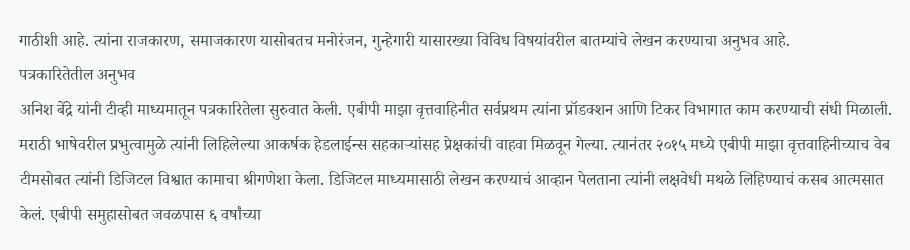गाठीशी आहे. त्यांना राजकारण, समाजकारण यासोबतच मनोरंजन, गुन्हेगारी यासारख्या विविध विषयांवरील बातम्यांचे लेखन करण्याचा अनुभव आहे.
पत्रकारितेतील अनुभव
अनिश बेंद्रे यांनी टीव्ही माध्यमातून पत्रकारितेला सुरुवात केली. एबीपी माझा वृत्तवाहिनीत सर्वप्रथम त्यांना प्रॉडक्शन आणि टिकर विभागात काम करण्याची संधी मिळाली. मराठी भाषेवरील प्रभुत्वामुळे त्यांनी लिहिलेल्या आकर्षक हेडलाईन्स सहकाऱ्यांसह प्रेक्षकांची वाहवा मिळवून गेल्या. त्यानंतर २०१५ मध्ये एबीपी माझा वृत्तवाहिनीच्याच वेब टीमसोबत त्यांनी डिजिटल विश्वात कामाचा श्रीगणेशा केला. डिजिटल माध्यमासाठी लेखन करण्याचं आव्हान पेलताना त्यांनी लक्षवेधी मथळे लिहिण्याचं कसब आत्मसात केलं. एबीपी समुहासोबत जवळपास ६ वर्षांच्या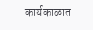कार्यकाळात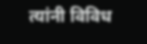त्यांनी विविध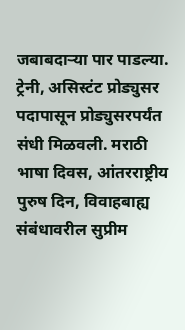जबाबदाऱ्या पार पाडल्या. ट्रेनी, असिस्टंट प्रोड्युसर पदापासून प्रोड्युसरपर्यंत संधी मिळवली. मराठी भाषा दिवस, आंतरराष्ट्रीय पुरुष दिन, विवाहबाह्य संबंधावरील सुप्रीम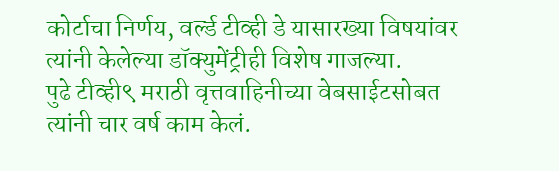कोर्टाचा निर्णय, वर्ल्ड टीव्ही डे यासारख्या विषयांवर त्यांनी केलेल्या डॉक्युमेंट्रीही विशेष गाजल्या.
पुढे टीव्ही९ मराठी वृत्तवाहिनीच्या वेबसाईटसोबत त्यांनी चार वर्ष काम केलं.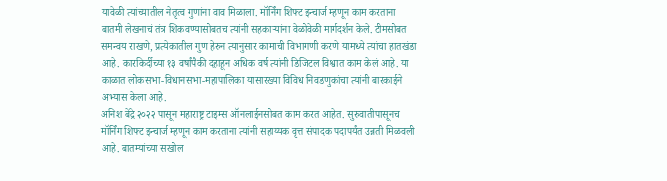यावेळी त्यांच्यातील नेतृत्व गुणांना वाव मिळाला. मॉर्निंग शिफ्ट इन्चार्ज म्हणून काम करताना बातमी लेखनाचं तंत्र शिकवण्यासोबतच त्यांनी सहकाऱ्यांना वेळोवेळी मार्गदर्शन केले. टीमसोबत समन्वय राखणे, प्रत्येकातील गुण हेरुन त्यानुसार कामाची विभागणी करणे यामध्ये त्यांचा हातखंडा आहे. कारकिर्दीच्या १३ वर्षांपैकी दहाहून अधिक वर्ष त्यांनी डिजिटल विश्वात काम केलं आहे. या काळात लोकसभा-विधानसभा-महापालिका यासारख्या विविध निवडणुकांचा त्यांनी बारकाईने अभ्यास केला आहे.
अनिश बेंद्रे २०२२ पासून महाराष्ट्र टाइम्स ऑनलाईनसोबत काम करत आहेत. सुरुवातीपासूनच मॉर्निंग शिफ्ट इन्चार्ज म्हणून काम करताना त्यांनी सहाय्यक वृत्त संपादक पदापर्यंत उन्नती मिळवली आहे. बातम्यांच्या सखोल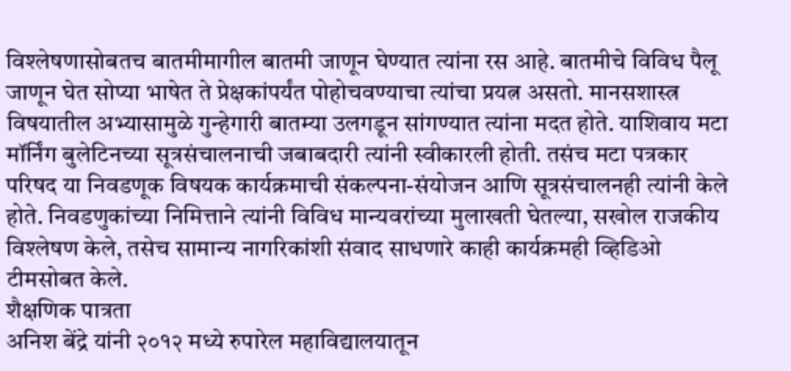विश्लेषणासोबतच बातमीमागील बातमी जाणून घेण्यात त्यांना रस आहे. बातमीचे विविध पैलू जाणून घेत सोप्या भाषेत ते प्रेक्षकांपर्यंत पोहोचवण्याचा त्यांचा प्रयत्न असतो. मानसशास्त्र विषयातील अभ्यासामुळे गुन्हेगारी बातम्या उलगडून सांगण्यात त्यांना मदत होते. याशिवाय मटा मॉर्निंग बुलेटिनच्या सूत्रसंचालनाची जबाबदारी त्यांनी स्वीकारली होती. तसंच मटा पत्रकार परिषद या निवडणूक विषयक कार्यक्रमाची संकल्पना-संयोजन आणि सूत्रसंचालनही त्यांनी केले होते. निवडणुकांच्या निमित्ताने त्यांनी विविध मान्यवरांच्या मुलाखती घेतल्या, सखोल राजकीय विश्लेषण केले, तसेच सामान्य नागरिकांशी संवाद साधणारे काही कार्यक्रमही व्हिडिओ टीमसोबत केले.
शैक्षणिक पात्रता
अनिश बेंद्रे यांनी २०१२ मध्ये रुपारेल महाविद्यालयातून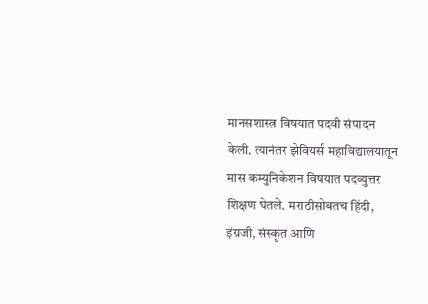मानसशास्त्र विषयात पदवी संपादन केली. त्यानंतर झेवियर्स महाविद्यालयातून मास कम्युनिकेशन विषयात पदव्युत्तर शिक्षण घेतले. मराठीसोबतच हिंदी, इंग्रजी, संस्कृत आणि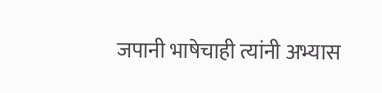जपानी भाषेचाही त्यांनी अभ्यास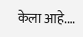केला आहे.…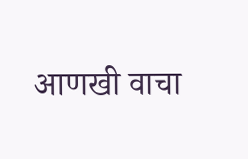आणखी वाचा